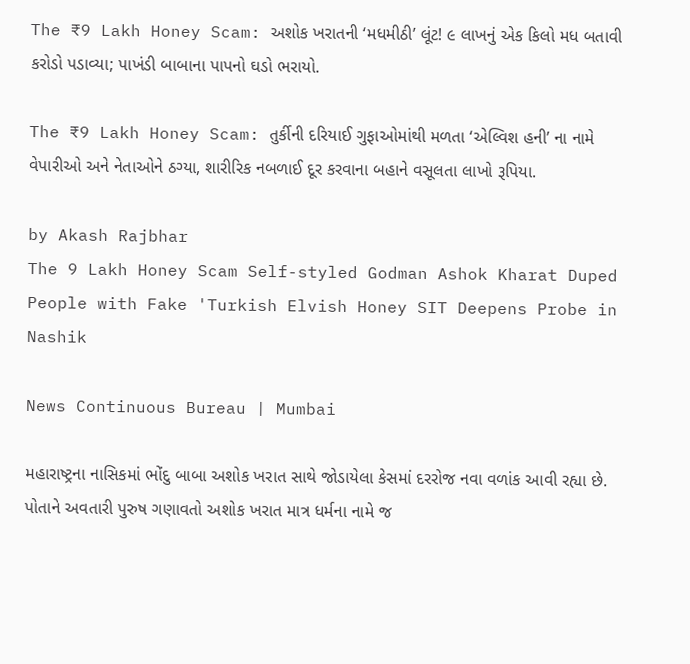The ₹9 Lakh Honey Scam: અશોક ખરાતની ‘મધમીઠી’ લૂંટ! ૯ લાખનું એક કિલો મધ બતાવી કરોડો પડાવ્યા; પાખંડી બાબાના પાપનો ઘડો ભરાયો.

The ₹9 Lakh Honey Scam: તુર્કીની દરિયાઈ ગુફાઓમાંથી મળતા ‘એલ્વિશ હની’ ના નામે વેપારીઓ અને નેતાઓને ઠગ્યા, શારીરિક નબળાઈ દૂર કરવાના બહાને વસૂલતા લાખો રૂપિયા.

by Akash Rajbhar
The 9 Lakh Honey Scam Self-styled Godman Ashok Kharat Duped People with Fake 'Turkish Elvish Honey SIT Deepens Probe in Nashik

News Continuous Bureau | Mumbai

મહારાષ્ટ્રના નાસિકમાં ભોંદુ બાબા અશોક ખરાત સાથે જોડાયેલા કેસમાં દરરોજ નવા વળાંક આવી રહ્યા છે. પોતાને અવતારી પુરુષ ગણાવતો અશોક ખરાત માત્ર ધર્મના નામે જ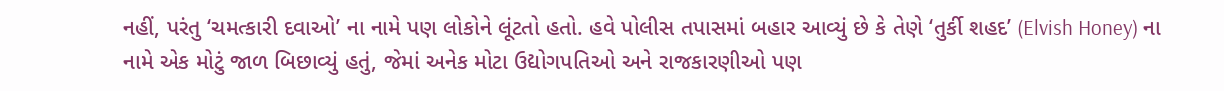નહીં, પરંતુ ‘ચમત્કારી દવાઓ’ ના નામે પણ લોકોને લૂંટતો હતો. હવે પોલીસ તપાસમાં બહાર આવ્યું છે કે તેણે ‘તુર્કી શહદ’ (Elvish Honey) ના નામે એક મોટું જાળ બિછાવ્યું હતું, જેમાં અનેક મોટા ઉદ્યોગપતિઓ અને રાજકારણીઓ પણ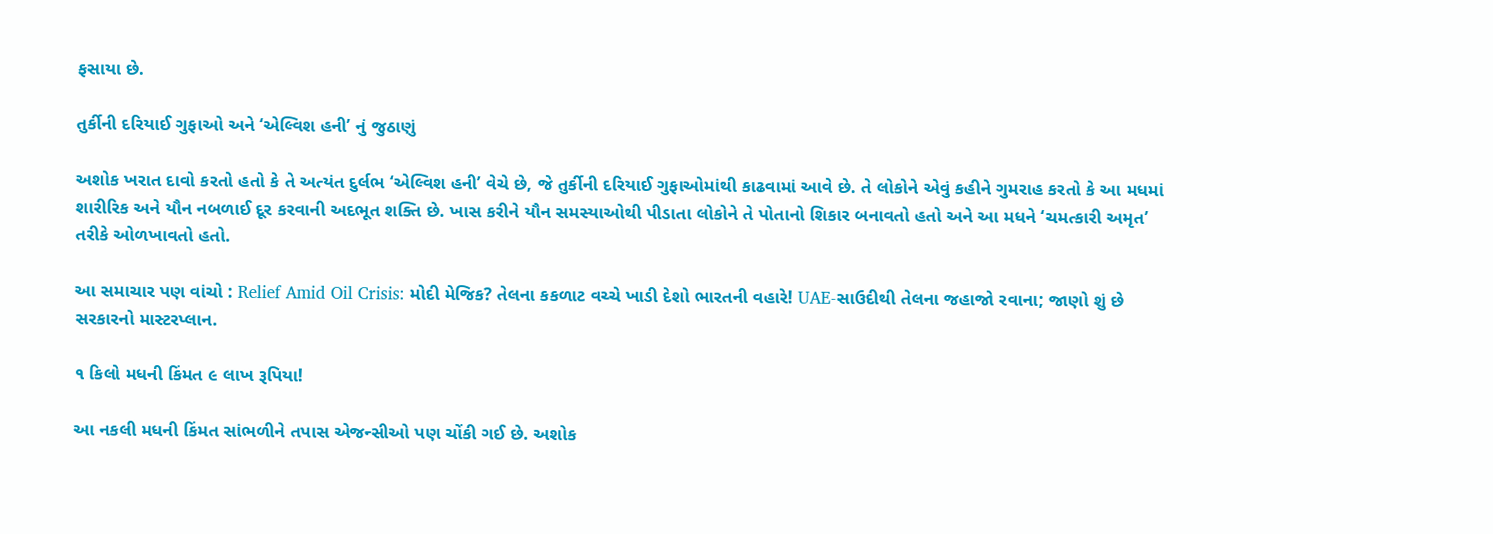ફસાયા છે.

તુર્કીની દરિયાઈ ગુફાઓ અને ‘એલ્વિશ હની’ નું જુઠાણું

અશોક ખરાત દાવો કરતો હતો કે તે અત્યંત દુર્લભ ‘એલ્વિશ હની’ વેચે છે, જે તુર્કીની દરિયાઈ ગુફાઓમાંથી કાઢવામાં આવે છે. તે લોકોને એવું કહીને ગુમરાહ કરતો કે આ મધમાં શારીરિક અને યૌન નબળાઈ દૂર કરવાની અદભૂત શક્તિ છે. ખાસ કરીને યૌન સમસ્યાઓથી પીડાતા લોકોને તે પોતાનો શિકાર બનાવતો હતો અને આ મધને ‘ચમત્કારી અમૃત’ તરીકે ઓળખાવતો હતો.

આ સમાચાર પણ વાંચો : Relief Amid Oil Crisis: મોદી મેજિક? તેલના કકળાટ વચ્ચે ખાડી દેશો ભારતની વહારે! UAE-સાઉદીથી તેલના જહાજો રવાના; જાણો શું છે સરકારનો માસ્ટરપ્લાન.

૧ કિલો મધની કિંમત ૯ લાખ રૂપિયા!

આ નકલી મધની કિંમત સાંભળીને તપાસ એજન્સીઓ પણ ચોંકી ગઈ છે. અશોક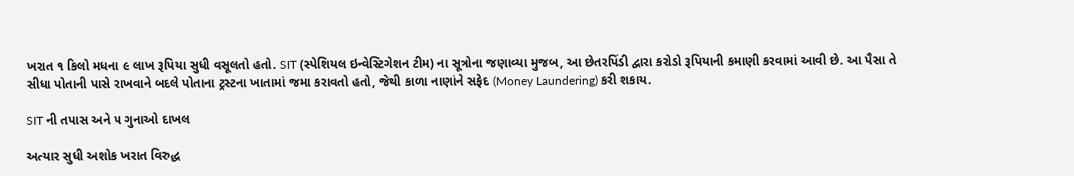ખરાત ૧ કિલો મધના ૯ લાખ રૂપિયા સુધી વસૂલતો હતો. SIT (સ્પેશિયલ ઇન્વેસ્ટિગેશન ટીમ) ના સૂત્રોના જણાવ્યા મુજબ, આ છેતરપિંડી દ્વારા કરોડો રૂપિયાની કમાણી કરવામાં આવી છે. આ પૈસા તે સીધા પોતાની પાસે રાખવાને બદલે પોતાના ટ્રસ્ટના ખાતામાં જમા કરાવતો હતો, જેથી કાળા નાણાંને સફેદ (Money Laundering) કરી શકાય.

SIT ની તપાસ અને ૫ ગુનાઓ દાખલ

અત્યાર સુધી અશોક ખરાત વિરુદ્ધ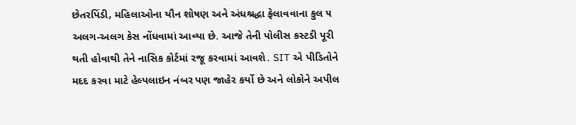છેતરપિંડી, મહિલાઓના યૌન શોષણ અને અંધશ્રદ્ધા ફેલાવવાના કુલ ૫ અલગ-અલગ કેસ નોંધવામાં આવ્યા છે. આજે તેની પોલીસ કસ્ટડી પૂરી થતી હોવાથી તેને નાસિક કોર્ટમાં રજૂ કરવામાં આવશે. SIT એ પીડિતોને મદદ કરવા માટે હેલ્પલાઇન નંબર પણ જાહેર કર્યો છે અને લોકોને અપીલ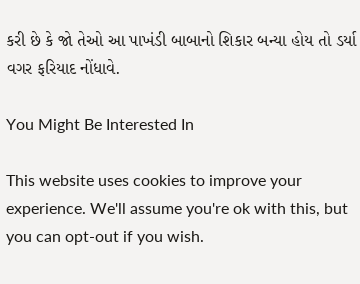કરી છે કે જો તેઓ આ પાખંડી બાબાનો શિકાર બન્યા હોય તો ડર્યા વગર ફરિયાદ નોંધાવે.

You Might Be Interested In

This website uses cookies to improve your experience. We'll assume you're ok with this, but you can opt-out if you wish.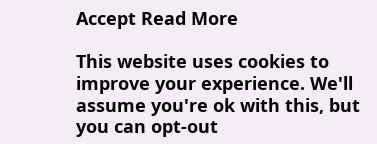Accept Read More

This website uses cookies to improve your experience. We'll assume you're ok with this, but you can opt-out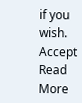if you wish. Accept Read More